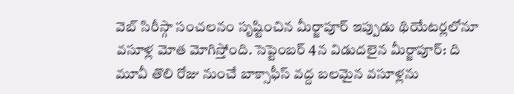వెబ్ సిరీస్గా సంచలనం సృష్టించిన మీర్జాపూర్ ఇప్పుడు థియేటర్లలోనూ వసూళ్ల మోత మోగిస్తోంది. సెప్టెంబర్ 4న విడుదలైన మీర్జాపూర్: ది మూవీ తొలి రోజు నుంచే బాక్సాఫీస్ వద్ద బలమైన వసూళ్లను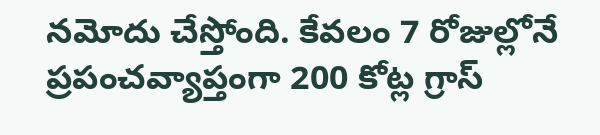నమోదు చేస్తోంది. కేవలం 7 రోజుల్లోనే ప్రపంచవ్యాప్తంగా 200 కోట్ల గ్రాస్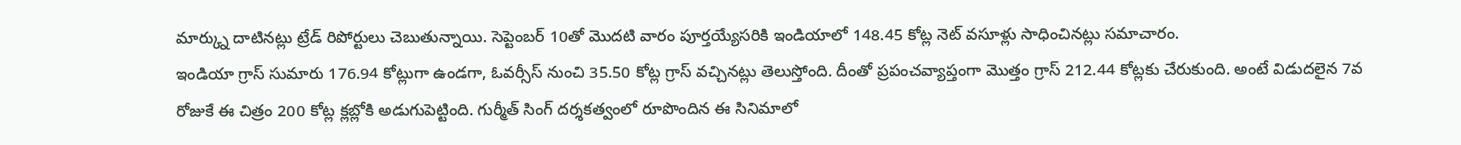మార్క్ను దాటినట్లు ట్రేడ్ రిపోర్టులు చెబుతున్నాయి. సెప్టెంబర్ 10తో మొదటి వారం పూర్తయ్యేసరికి ఇండియాలో 148.45 కోట్ల నెట్ వసూళ్లు సాధించినట్లు సమాచారం.
ఇండియా గ్రాస్ సుమారు 176.94 కోట్లుగా ఉండగా, ఓవర్సీస్ నుంచి 35.50 కోట్ల గ్రాస్ వచ్చినట్లు తెలుస్తోంది. దీంతో ప్రపంచవ్యాప్తంగా మొత్తం గ్రాస్ 212.44 కోట్లకు చేరుకుంది. అంటే విడుదలైన 7వ రోజుకే ఈ చిత్రం 200 కోట్ల క్లబ్లోకి అడుగుపెట్టింది. గుర్మీత్ సింగ్ దర్శకత్వంలో రూపొందిన ఈ సినిమాలో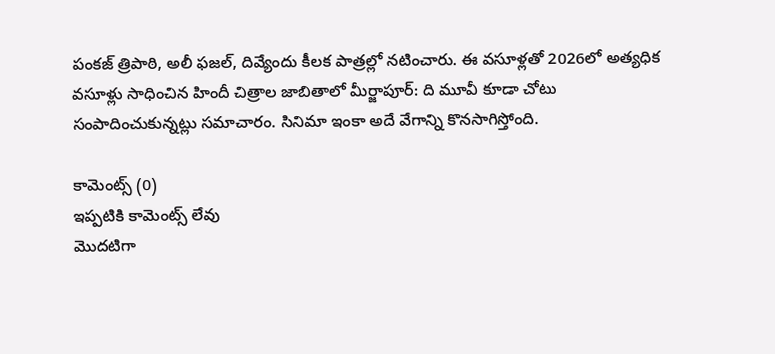పంకజ్ త్రిపాఠి, అలీ ఫజల్, దివ్యేందు కీలక పాత్రల్లో నటించారు. ఈ వసూళ్లతో 2026లో అత్యధిక వసూళ్లు సాధించిన హిందీ చిత్రాల జాబితాలో మీర్జాపూర్: ది మూవీ కూడా చోటు సంపాదించుకున్నట్లు సమాచారం. సినిమా ఇంకా అదే వేగాన్ని కొనసాగిస్తోంది.

కామెంట్స్ (0)
ఇప్పటికి కామెంట్స్ లేవు
మొదటిగా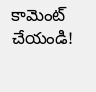కామెంట్ చేయండి!